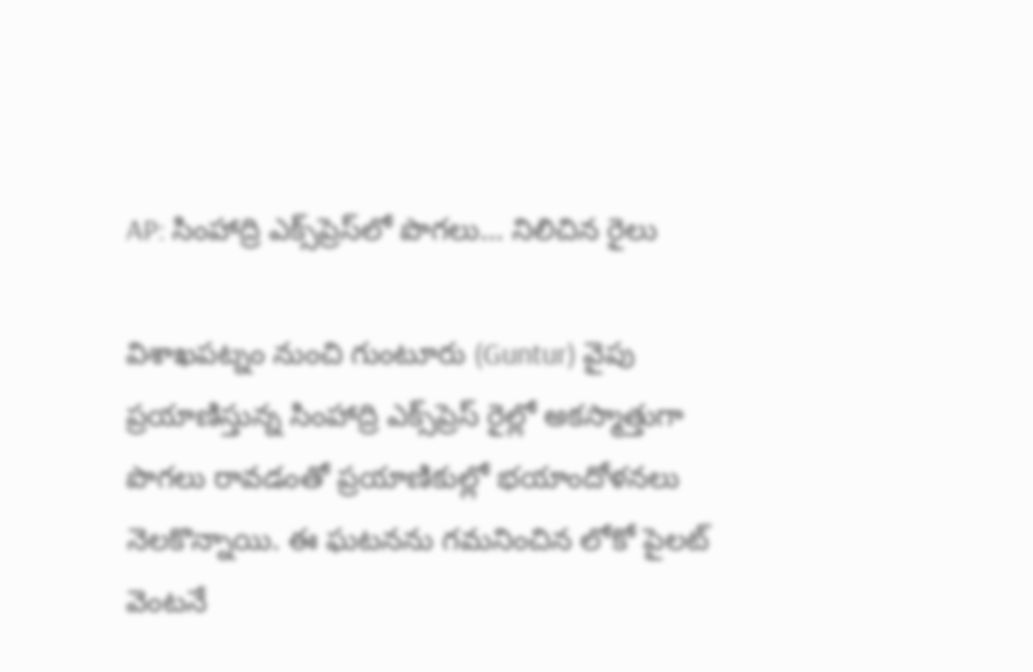AP: సింహాద్రి ఎక్స్‌ప్రెస్‌లో పొగలు… నిలిచిన రైలు

విశాఖపట్నం నుంచి గుంటూరు (Guntur) వైపు ప్రయాణిస్తున్న సింహాద్రి ఎక్స్‌ప్రెస్ రైల్లో అకస్మాత్తుగా పొగలు రావడంతో ప్రయాణికుల్లో భయాందోళనలు నెలకొన్నాయి. ఈ ఘటనను గమనించిన లోకో పైలట్ వెంటనే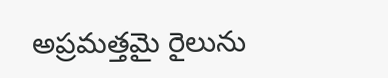అప్రమత్తమై రైలును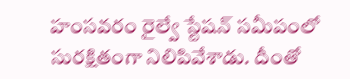హంసవరం రైల్వే స్టేషన్ సమీపంలో సురక్షితంగా నిలిపివేశాడు. దీంతో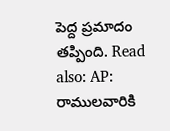పెద్ద ప్రమాదం తప్పింది. Read also: AP: రాములవారికి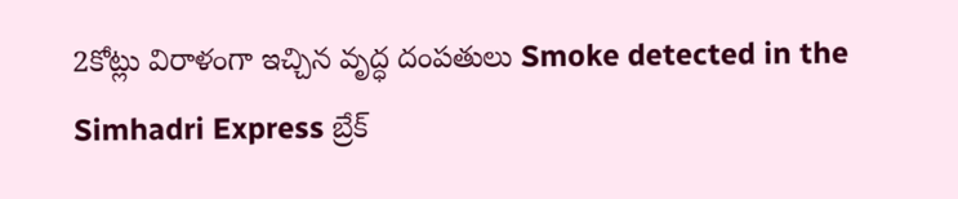2కోట్లు విరాళంగా ఇచ్చిన వృద్ధ దంపతులు Smoke detected in the Simhadri Express బ్రేక్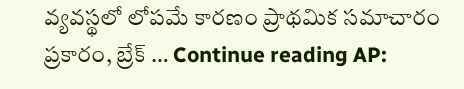వ్యవస్థలో లోపమే కారణం ప్రాథమిక సమాచారం ప్రకారం, బ్రేక్ … Continue reading AP: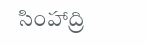సింహాద్రి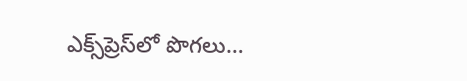ఎక్స్‌ప్రెస్‌లో పొగలు…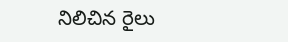నిలిచిన రైలు